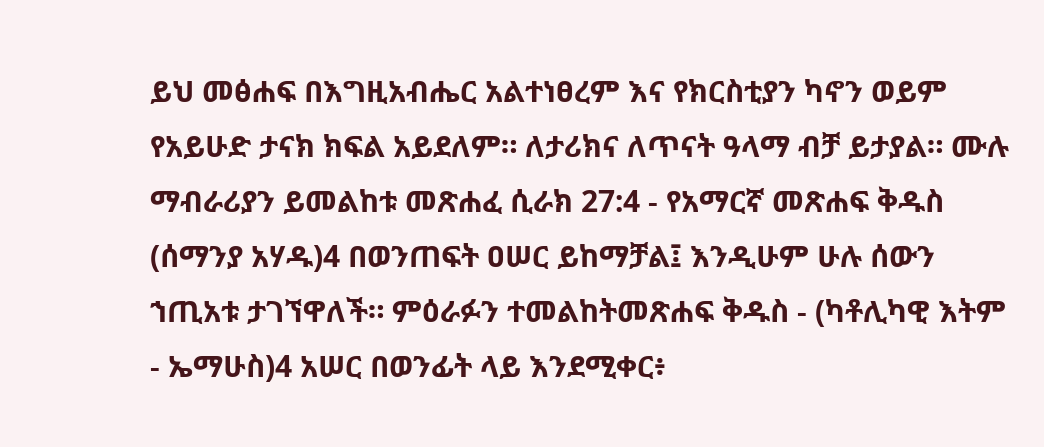ይህ መፅሐፍ በእግዚአብሔር አልተነፀረም እና የክርስቲያን ካኖን ወይም የአይሁድ ታናክ ክፍል አይደለም። ለታሪክና ለጥናት ዓላማ ብቻ ይታያል። ሙሉ ማብራሪያን ይመልከቱ መጽሐፈ ሲራክ 27:4 - የአማርኛ መጽሐፍ ቅዱስ (ሰማንያ አሃዱ)4 በወንጠፍት ዐሠር ይከማቻል፤ እንዲሁም ሁሉ ሰውን ኀጢአቱ ታገኘዋለች። ምዕራፉን ተመልከትመጽሐፍ ቅዱስ - (ካቶሊካዊ እትም - ኤማሁስ)4 አሠር በወንፊት ላይ እንደሚቀር፥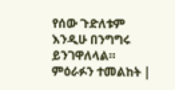የሰው ጉድለቱም እንዲሁ በንግግሩ ይንገዋለላል። ምዕራፉን ተመልከት |